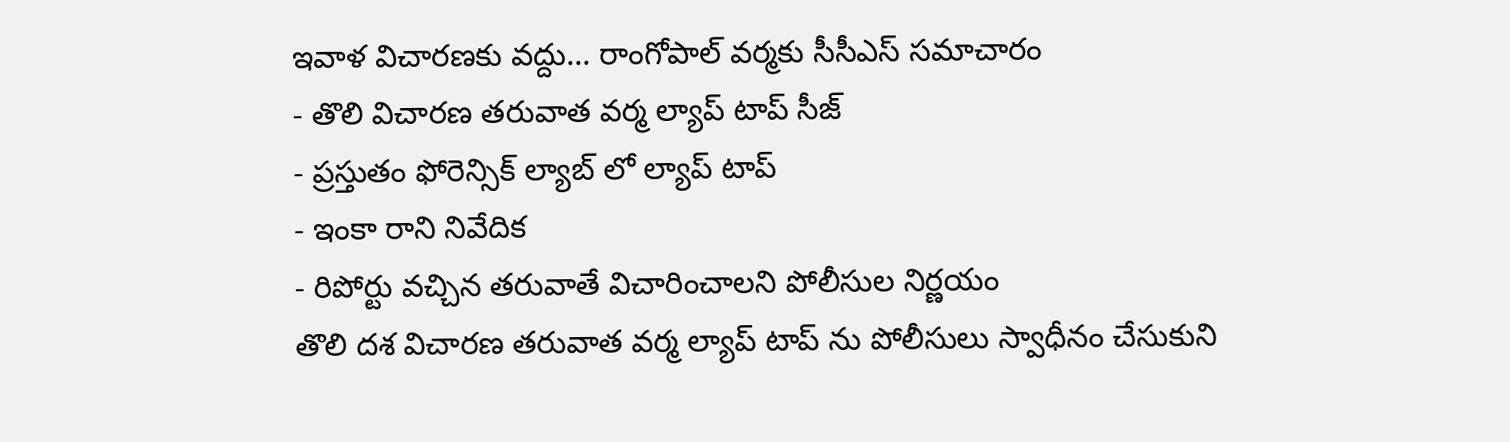ఇవాళ విచారణకు వద్దు... రాంగోపాల్ వర్మకు సీసీఎస్ సమాచారం
- తొలి విచారణ తరువాత వర్మ ల్యాప్ టాప్ సీజ్
- ప్రస్తుతం ఫోరెన్సిక్ ల్యాబ్ లో ల్యాప్ టాప్
- ఇంకా రాని నివేదిక
- రిపోర్టు వచ్చిన తరువాతే విచారించాలని పోలీసుల నిర్ణయం
తొలి దశ విచారణ తరువాత వర్మ ల్యాప్ టాప్ ను పోలీసులు స్వాధీనం చేసుకుని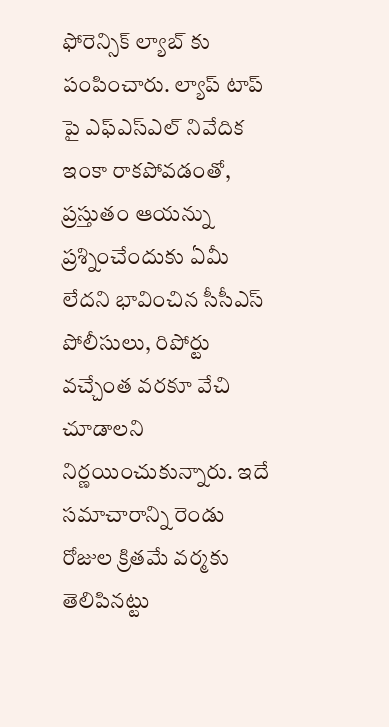ఫోరెన్సిక్ ల్యాబ్ కు పంపించారు. ల్యాప్ టాప్ పై ఎఫ్ఎస్ఎల్ నివేదిక ఇంకా రాకపోవడంతో, ప్రస్తుతం ఆయన్ను ప్రశ్నించేందుకు ఏమీ లేదని భావించిన సీసీఎస్ పోలీసులు, రిపోర్టు వచ్చేంత వరకూ వేచి చూడాలని నిర్ణయించుకున్నారు. ఇదే సమాచారాన్ని రెండు రోజుల క్రితమే వర్మకు తెలిపినట్టు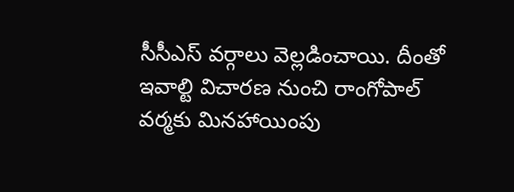సీసీఎస్ వర్గాలు వెల్లడించాయి. దీంతో ఇవాల్టి విచారణ నుంచి రాంగోపాల్ వర్మకు మినహాయింపు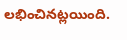లభించినట్లయింది.